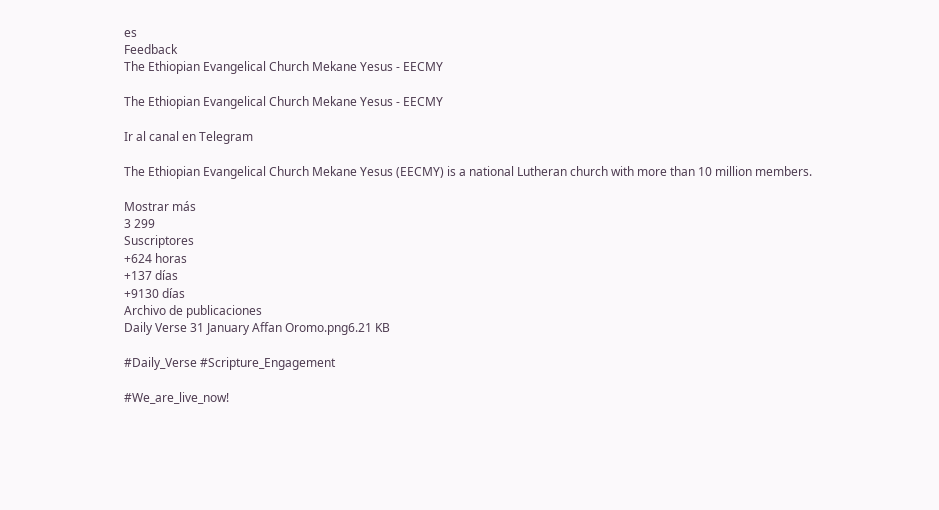es
Feedback
The Ethiopian Evangelical Church Mekane Yesus - EECMY

The Ethiopian Evangelical Church Mekane Yesus - EECMY

Ir al canal en Telegram

The Ethiopian Evangelical Church Mekane Yesus (EECMY) is a national Lutheran church with more than 10 million members.

Mostrar más
3 299
Suscriptores
+624 horas
+137 días
+9130 días
Archivo de publicaciones
Daily Verse 31 January Affan Oromo.png6.21 KB

#Daily_Verse #Scripture_Engagement

#We_are_live_now!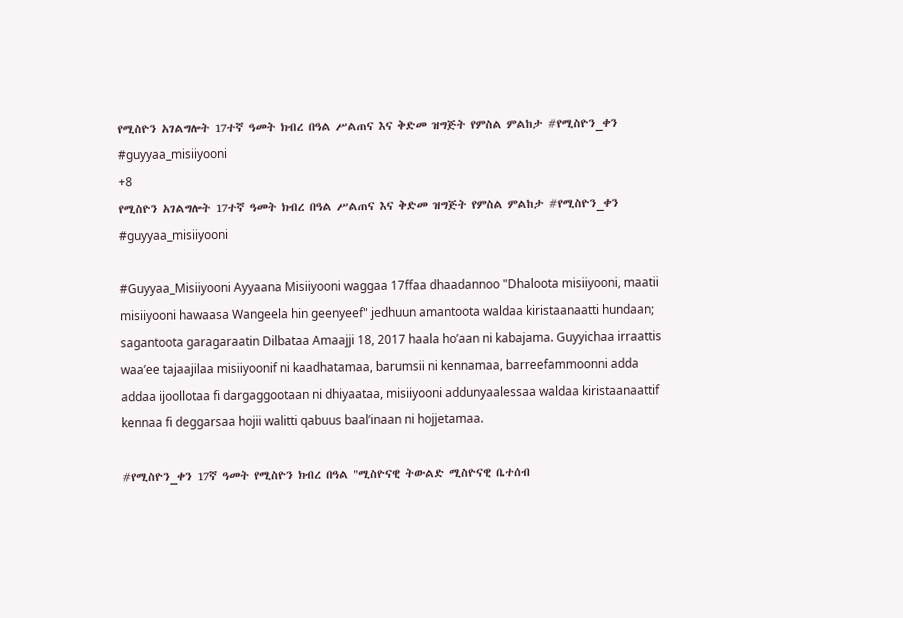የሚስዮን አገልግሎት 17ተኛ ዓመት ክብረ በዓል ሥልጠና እና ቅድመ ዝግጅት የምስል ምልከታ #የሚስዮን_ቀን #guyyaa_misiiyooni
+8
የሚስዮን አገልግሎት 17ተኛ ዓመት ክብረ በዓል ሥልጠና እና ቅድመ ዝግጅት የምስል ምልከታ #የሚስዮን_ቀን #guyyaa_misiiyooni

#Guyyaa_Misiiyooni Ayyaana Misiiyooni waggaa 17ffaa dhaadannoo "Dhaloota misiiyooni, maatii misiiyooni hawaasa Wangeela hin geenyeef" jedhuun amantoota waldaa kiristaanaatti hundaan; sagantoota garagaraatin Dilbataa Amaajji 18, 2017 haala ho’aan ni kabajama. Guyyichaa irraattis waa’ee tajaajilaa misiiyoonif ni kaadhatamaa, barumsii ni kennamaa, barreefammoonni adda addaa ijoollotaa fi dargaggootaan ni dhiyaataa, misiiyooni addunyaalessaa waldaa kiristaanaattif kennaa fi deggarsaa hojii walitti qabuus baal’inaan ni hojjetamaa.

#የሚስዮን_ቀን 17ኛ ዓመት የሚስዮን ክብረ በዓል "ሚስዮናዊ ትውልድ ሚስዮናዊ ቤተሰብ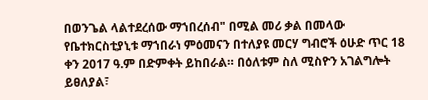በወንጌል ላልተደረሰው ማኀበረሰብ" በሚል መሪ ቃል በመላው የቤተክርስቲያኒቱ ማኀበራነ ምዕመናን በተለያዩ መርሃ ግብሮች ዕሁድ ጥር 18 ቀን 2017 ዓ.ም በድምቀት ይከበራል። በዕለቱም ስለ ሚስዮን አገልግሎት ይፀለያል፣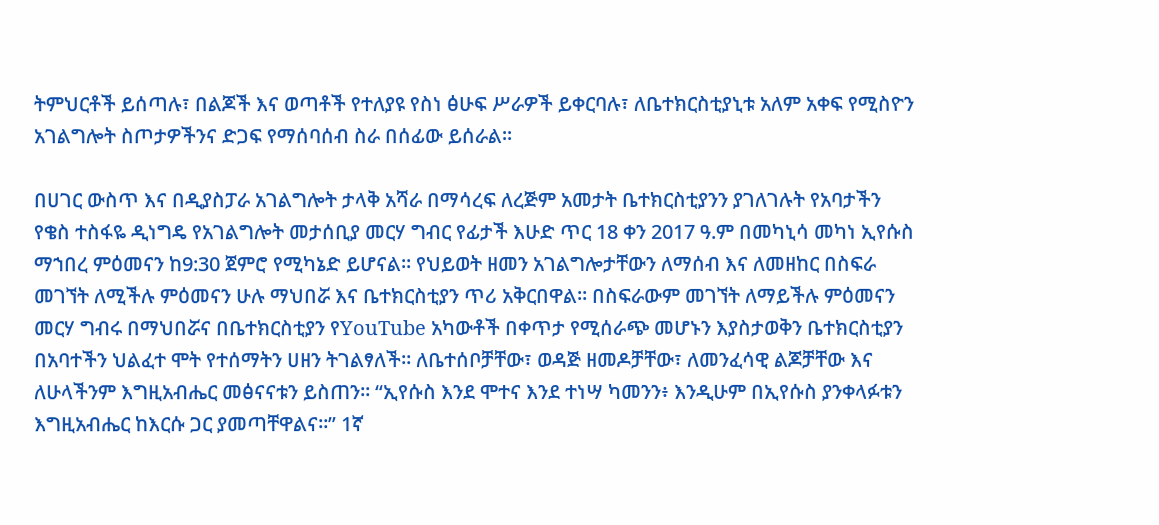ትምህርቶች ይሰጣሉ፣ በልጆች እና ወጣቶች የተለያዩ የስነ ፅሁፍ ሥራዎች ይቀርባሉ፣ ለቤተክርስቲያኒቱ አለም አቀፍ የሚስዮን አገልግሎት ስጦታዎችንና ድጋፍ የማሰባሰብ ስራ በሰፊው ይሰራል።

በሀገር ውስጥ እና በዲያስፓራ አገልግሎት ታላቅ አሻራ በማሳረፍ ለረጅም አመታት ቤተክርስቲያንን ያገለገሉት የአባታችን የቄስ ተስፋዬ ዲነግዴ የአገልግሎት መታሰቢያ መርሃ ግብር የፊታች እሁድ ጥር 18 ቀን 2017 ዓ.ም በመካኒሳ መካነ ኢየሱስ ማኀበረ ምዕመናን ከ9:30 ጀምሮ የሚካኔድ ይሆናል። የህይወት ዘመን አገልግሎታቸውን ለማሰብ እና ለመዘከር በስፍራ መገኘት ለሚችሉ ምዕመናን ሁሉ ማህበሯ እና ቤተክርስቲያን ጥሪ አቅርበዋል። በስፍራውም መገኘት ለማይችሉ ምዕመናን መርሃ ግብሩ በማህበሯና በቤተክርስቲያን የYouTube አካውቶች በቀጥታ የሚሰራጭ መሆኑን እያስታወቅን ቤተክርስቲያን በአባተችን ህልፈተ ሞት የተሰማትን ሀዘን ትገልፃለች። ለቤተሰቦቻቸው፣ ወዳጅ ዘመዶቻቸው፣ ለመንፈሳዊ ልጆቻቸው እና ለሁላችንም እግዚአብሔር መፅናናቱን ይስጠን። “ኢየሱስ እንደ ሞተና እንደ ተነሣ ካመንን፥ እንዲሁም በኢየሱስ ያንቀላፉቱን እግዚአብሔር ከእርሱ ጋር ያመጣቸዋልና።” 1ኛ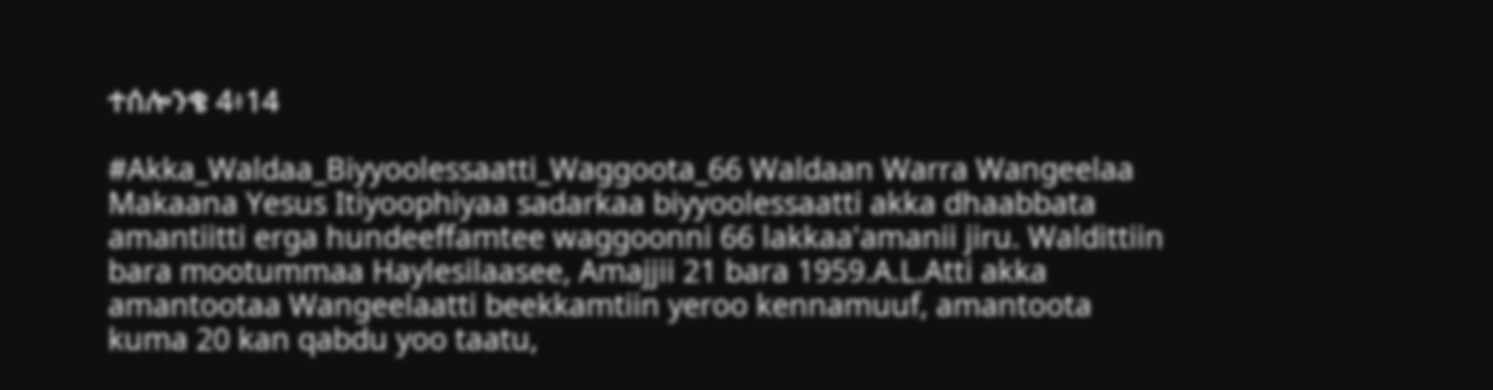ተሰሎንቄ 4፥14

#Akka_Waldaa_Biyyoolessaatti_Waggoota_66 Waldaan Warra Wangeelaa Makaana Yesus Itiyoophiyaa sadarkaa biyyoolessaatti akka dhaabbata amantiitti erga hundeeffamtee waggoonni 66 lakkaa'amanii jiru. Waldittiin bara mootummaa Haylesilaasee, Amajjii 21 bara 1959.A.L.Atti akka amantootaa Wangeelaatti beekkamtiin yeroo kennamuuf, amantoota kuma 20 kan qabdu yoo taatu,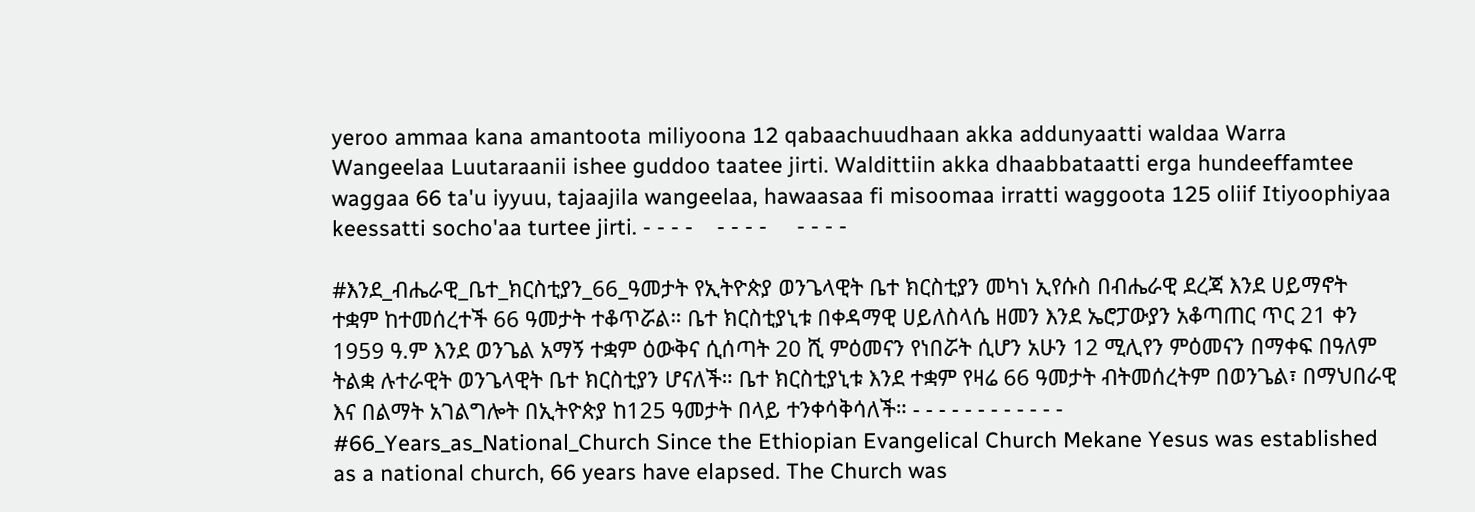yeroo ammaa kana amantoota miliyoona 12 qabaachuudhaan akka addunyaatti waldaa Warra Wangeelaa Luutaraanii ishee guddoo taatee jirti. Waldittiin akka dhaabbataatti erga hundeeffamtee waggaa 66 ta'u iyyuu, tajaajila wangeelaa, hawaasaa fi misoomaa irratti waggoota 125 oliif Itiyoophiyaa keessatti socho'aa turtee jirti. - - - -    - - - -     - - - -

#እንደ_ብሔራዊ_ቤተ_ክርስቲያን_66_ዓመታት የኢትዮጵያ ወንጌላዊት ቤተ ክርስቲያን መካነ ኢየሱስ በብሔራዊ ደረጃ እንደ ሀይማኖት ተቋም ከተመሰረተች 66 ዓመታት ተቆጥሯል። ቤተ ክርስቲያኒቱ በቀዳማዊ ሀይለስላሴ ዘመን እንደ ኤሮፓውያን አቆጣጠር ጥር 21 ቀን 1959 ዓ.ም እንደ ወንጌል አማኝ ተቋም ዕውቅና ሲሰጣት 20 ሺ ምዕመናን የነበሯት ሲሆን አሁን 12 ሚሊየን ምዕመናን በማቀፍ በዓለም ትልቋ ሉተራዊት ወንጌላዊት ቤተ ክርስቲያን ሆናለች። ቤተ ክርስቲያኒቱ እንደ ተቋም የዛሬ 66 ዓመታት ብትመሰረትም በወንጌል፣ በማህበራዊ እና በልማት አገልግሎት በኢትዮጵያ ከ125 ዓመታት በላይ ተንቀሳቅሳለች። - - - - - - - - - - - - #66_Years_as_National_Church Since the Ethiopian Evangelical Church Mekane Yesus was established as a national church, 66 years have elapsed. The Church was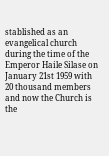stablished as an evangelical church during the time of the Emperor Haile Silase on January 21st 1959 with 20 thousand members and now the Church is the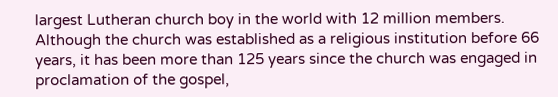largest Lutheran church boy in the world with 12 million members. Although the church was established as a religious institution before 66 years, it has been more than 125 years since the church was engaged in proclamation of the gospel,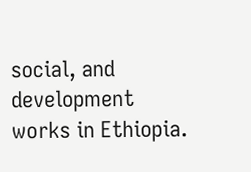social, and development works in Ethiopia.